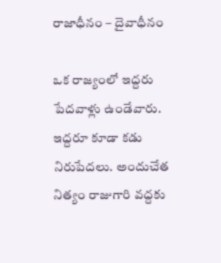రాజాధీనం – దైవాధీనం

ఒక రాజ్యంలో ఇద్దరు పేదవాళ్లు ఉండేవారు. ఇద్దరూ కూడా కడు నిరుపేదలు. అందుచేత నిత్యం రాజుగారి వద్దకు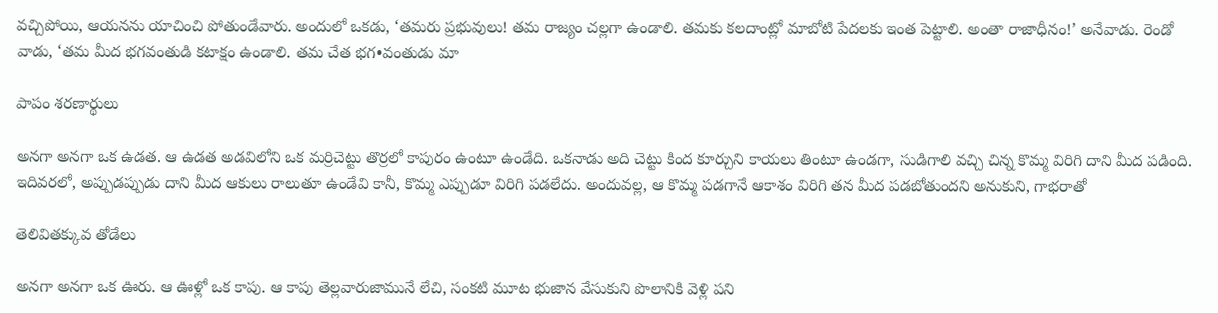వచ్చిపోయి, ఆయనను యాచించి పోతుండేవారు. అందులో ఒకడు, ‘తమరు ప్రభువులు! తమ రాజ్యం చల్లగా ఉండాలి. తమకు కలదాంట్లో మాబోటి పేదలకు ఇంత పెట్టాలి. అంతా రాజాధీనం!’ అనేవాడు. రెండో వాడు, ‘తమ మీద భగవంతుడి కటాక్షం ఉండాలి. తమ చేత భగ•వంతుడు మా

పాపం శరణార్థులు

అనగా అనగా ఒక ఉడత. ఆ ఉడత అడవిలోని ఒక మర్రిచెట్టు తొర్రలో కాపురం ఉంటూ ఉండేది. ఒకనాడు అది చెట్టు కింద కూర్చుని కాయలు తింటూ ఉండగా, సుడిగాలి వచ్చి చిన్న కొమ్మ విరిగి దాని మీద పడింది. ఇదివరలో, అప్పుడప్పుడు దాని మీద ఆకులు రాలుతూ ఉండేవి కానీ, కొమ్మ ఎప్పుడూ విరిగి పడలేదు. అందువల్ల, ఆ కొమ్మ పడగానే ఆకాశం విరిగి తన మీద పడబోతుందని అనుకుని, గాభరాతో

తెలివితక్కువ తోడేలు

అనగా అనగా ఒక ఊరు. ఆ ఊళ్లో ఒక కాపు. ఆ కాపు తెల్లవారుజామునే లేచి, సంకటి మూట భుజాన వేసుకుని పొలానికి వెళ్లి పని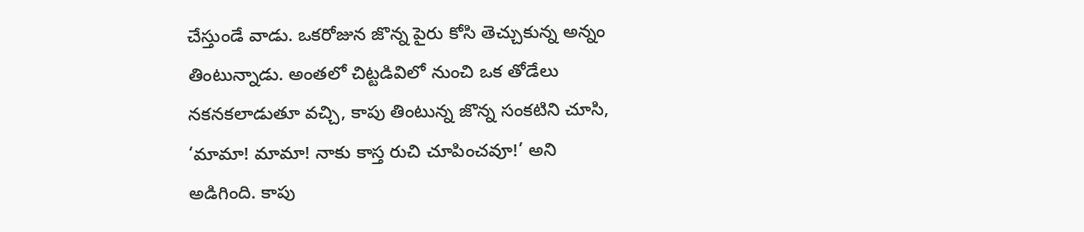చేస్తుండే వాడు. ఒకరోజున జొన్న పైరు కోసి తెచ్చుకున్న అన్నం తింటున్నాడు. అంతలో చిట్టడివిలో నుంచి ఒక తోడేలు నకనకలాడుతూ వచ్చి, కాపు తింటున్న జొన్న సంకటిని చూసి, ‘మామా! మామా! నాకు కాస్త రుచి చూపించవూ!’ అని అడిగింది. కాపు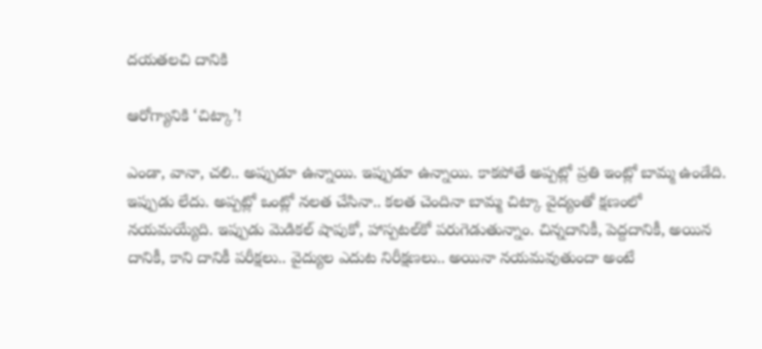దయతలచి దానికి

ఆరోగ్యానికి ‘చిట్కా’!

ఎండా, వానా, చలి.. అప్పుడూ ఉన్నాయి. ఇప్పుడూ ఉన్నాయి. కాకపోతే అప్పట్లో ప్రతి ఇంట్లో బామ్మ ఉండేది. ఇప్పుడు లేదు. అప్పట్లో ఒంట్లో నలత చేసినా.. కలత చెందినా బామ్మ చిట్కా వైద్యంతో క్షణంలో నయమయ్యేది. ఇప్పుడు మెడికల్‍ షాపుకో, హాస్పటల్‍కో పరుగెడుతున్నాం. చిన్నదానికీ, పెద్దదానికీ, అయిన దానికీ, కాని దానికీ పరీక్షలు.. వైద్యుల ఎదుట నిరీక్షణలు.. అయినా నయమవుతుందా అంటే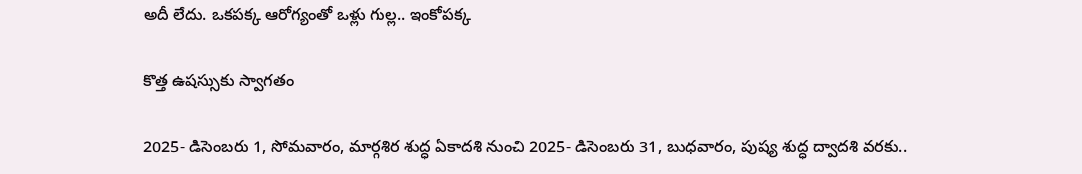అదీ లేదు. ఒకపక్క ఆరోగ్యంతో ఒళ్లు గుల్ల.. ఇంకోపక్క

కొత్త ఉషస్సుకు స్వాగతం

2025- డిసెంబరు 1, సోమవారం, మార్గశిర శుద్ధ ఏకాదశి నుంచి 2025- డిసెంబరు 31, బుధవారం, పుష్య శుద్ధ ద్వాదశి వరకు..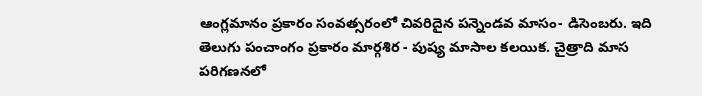ఆంగ్లమానం ప్రకారం సంవత్సరంలో చివరిదైన పన్నెండవ మాసం- డిసెంబరు. ఇది తెలుగు పంచాంగం ప్రకారం మార్గశిర - పుష్య మాసాల కలయిక. చైత్రాది మాస పరిగణనలో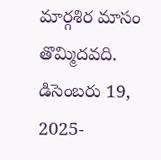మార్గశిర మాసం తొమ్మిదవది. డిసెంబరు 19, 2025-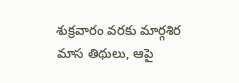శుక్రవారం వరకు మార్గశిర మాస తిథులు, ఆపై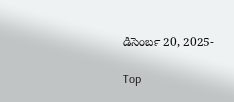డిసెంబర్‍ 20, 2025-

Top